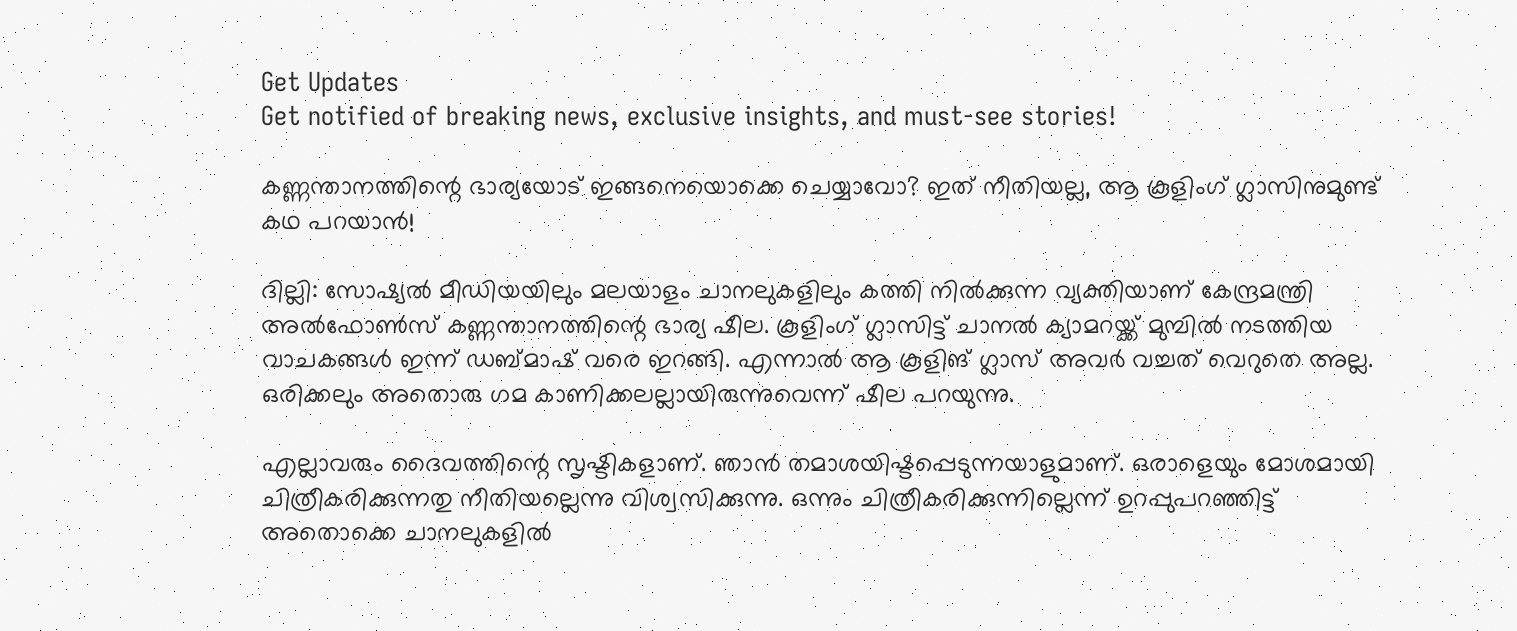Get Updates
Get notified of breaking news, exclusive insights, and must-see stories!

കണ്ണന്താനത്തിന്റെ ഭാര്യയോട് ഇങ്ങനെയൊക്കെ ചെയ്യാവോ? ഇത് നീതിയല്ല, ആ കൂളിംഗ് ഗ്ലാസിനുമുണ്ട് കഥ പറയാൻ!

ദില്ലി: സോഷ്യൽ മീഡിയയിലും മലയാളം ചാനലുകളിലും കത്തി നിൽക്കുന്ന വ്യക്തിയാണ് കേന്ദ്രമന്ത്രി അൽ‌ഫോൺ‌സ് കണ്ണന്താനത്തിന്റെ ഭാര്യ ഷീല. കൂളിംഗ് ഗ്ലാസിട്ട് ചാനൽ ക്യാമറയ്ക്ക് മുമ്പിൽ നടത്തിയ വാചകങ്ങൾ ഇന്ന് ഡബ്മാഷ് വരെ ഇറങ്ങി. എന്നാൽ ആ കൂളിങ് ഗ്ലാസ് അവർ വച്ചത് വെറുതെ അല്ല. ഒരിക്കലും അതൊരു ഗമ കാണിക്കലല്ലായിരുന്നുവെന്ന് ഷീല പറയുന്നു.

എല്ലാവരും ദൈവത്തിന്റെ സൃഷ്ടികളാണ്. ഞാന്‍ തമാശയിഷ്ടപ്പെടുന്നയാളുമാണ്. ഒരാളെയും മോശമായി ചിത്രീകരിക്കുന്നതു നീതിയല്ലെന്നു വിശ്വസിക്കുന്നു. ഒന്നും ചിത്രീകരിക്കുന്നില്ലെന്ന് ഉറപ്പുപറഞ്ഞിട്ട് അതൊക്കെ ചാനലുകളില്‍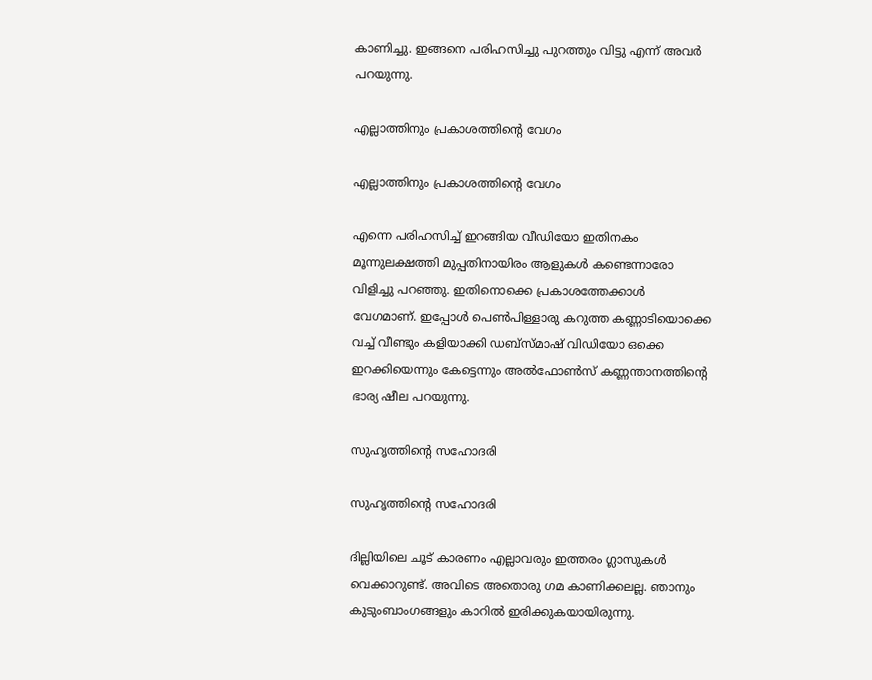കാണിച്ചു. ഇങ്ങനെ പരിഹസിച്ചു പുറത്തും വിട്ടു എന്ന് അവർ പറയുന്നു.

എല്ലാത്തിനും പ്രകാശത്തിന്റെ വേഗം

എല്ലാത്തിനും പ്രകാശത്തിന്റെ വേഗം

എന്നെ പരിഹസിച്ച് ഇറങ്ങിയ വീഡിയോ ഇതിനകം മൂന്നുലക്ഷത്തി മുപ്പതിനായിരം ആളുകള്‍ കണ്ടെന്നാരോ വിളിച്ചു പറഞ്ഞു. ഇതിനൊക്കെ പ്രകാശത്തേക്കാള്‍ വേഗമാണ്. ഇപ്പോള്‍ പെണ്‍പിള്ളാരു കറുത്ത കണ്ണാടിയൊക്കെ വച്ച് വീണ്ടും കളിയാക്കി ഡബ്‌സ്മാഷ് വിഡിയോ ഒക്കെ ഇറക്കിയെന്നും കേട്ടെന്നും അൽഫോൺസ് കണ്ണന്താനത്തിന്റെ ഭാര്യ ഷീല പറയുന്നു.

സുഹൃത്തിന്റെ സഹോദരി

സുഹൃത്തിന്റെ സഹോദരി

ദില്ലിയിലെ ചൂട് കാരണം എല്ലാവരും ഇത്തരം ഗ്ലാസുകള്‍ വെക്കാറുണ്ട്. അവിടെ അതൊരു ഗമ കാണിക്കലല്ല. ഞാനും കുടുംബാംഗങ്ങളും കാറില്‍ ഇരിക്കുകയായിരുന്നു.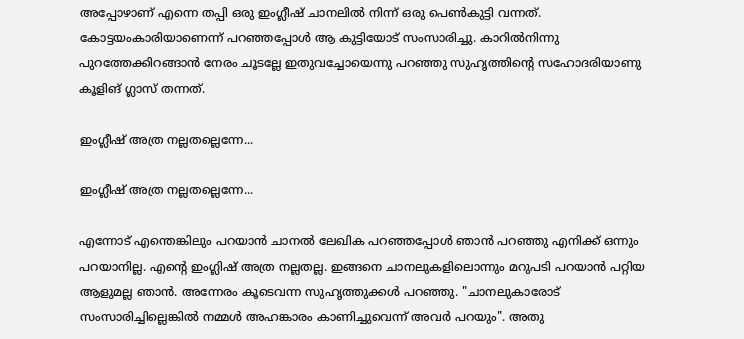അപ്പോഴാണ് എന്നെ തപ്പി ഒരു ഇംഗ്ലീഷ് ചാനലില്‍ നിന്ന് ഒരു പെണ്‍കുട്ടി വന്നത്. കോട്ടയംകാരിയാണെന്ന് പറഞ്ഞപ്പോള്‍ ആ കുട്ടിയോട് സംസാരിച്ചു. കാറില്‍നിന്നു പുറത്തേക്കിറങ്ങാന്‍ നേരം ചൂടല്ലേ ഇതുവച്ചോയെന്നു പറഞ്ഞു സുഹൃത്തിന്റെ സഹോദരിയാണു കൂളിങ് ഗ്ലാസ് തന്നത്.

ഇംഗ്ലീഷ് അത്ര നല്ലതല്ലെന്നേ...

ഇംഗ്ലീഷ് അത്ര നല്ലതല്ലെന്നേ...

എന്നോട് എന്തെങ്കിലും പറയാന്‍ ചാനല്‍ ലേഖിക പറഞ്ഞപ്പോള്‍ ഞാന്‍ പറഞ്ഞു എനിക്ക് ഒന്നും പറയാനില്ല. എന്റെ ഇംഗ്ലിഷ് അത്ര നല്ലതല്ല. ഇങ്ങനെ ചാനലുകളിലൊന്നും മറുപടി പറയാന്‍ പറ്റിയ ആളുമല്ല ഞാന്‍. അന്നേരം കൂടെവന്ന സുഹൃത്തുക്കള്‍ പറഞ്ഞു. "ചാനലുകാരോട് സംസാരിച്ചില്ലെങ്കില്‍ നമ്മള്‍ അഹങ്കാരം കാണിച്ചുവെന്ന് അവര്‍ പറയും". അതു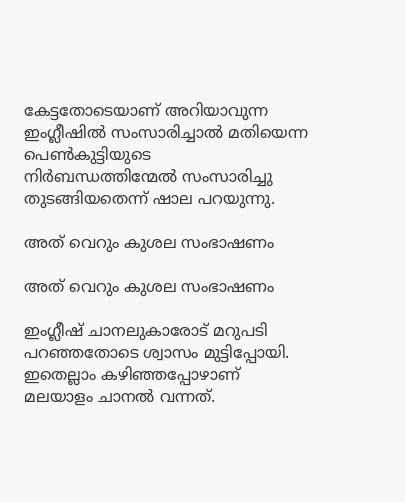കേട്ടതോടെയാണ് അറിയാവുന്ന ഇംഗ്ലീഷില്‍ സംസാരിച്ചാല്‍ മതിയെന്ന പെണ്‍കുട്ടിയുടെ നിര്‍ബന്ധത്തിന്മേല്‍ സംസാരിച്ചു തുടങ്ങിയതെന്ന് ഷാല പറയുന്നു.

അത് വെറും കുശല സംഭാഷണം

അത് വെറും കുശല സംഭാഷണം

ഇംഗ്ലീഷ് ചാനലുകാരോട് മറുപടി പറഞ്ഞതോടെ ശ്വാസം മുട്ടിപ്പോയി. ഇതെല്ലാം കഴിഞ്ഞപ്പോഴാണ് മലയാളം ചാനല്‍ വന്നത്.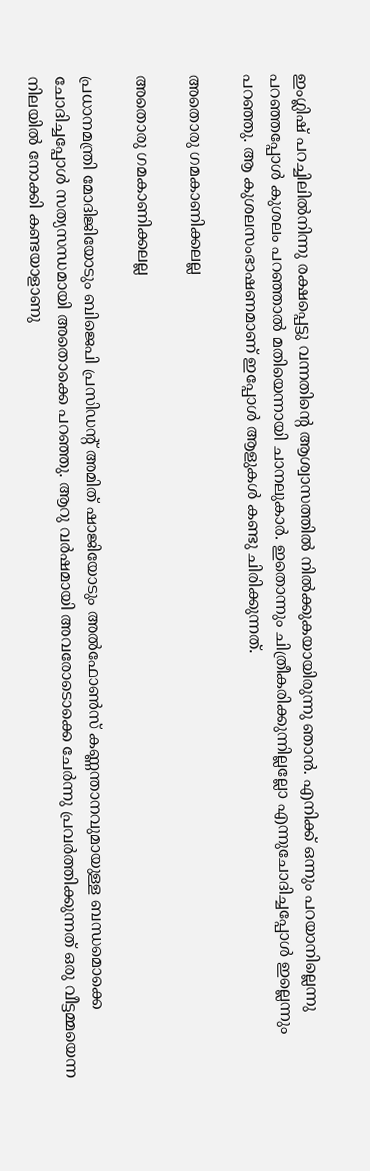ഇംഗ്ലിഷ് പറച്ചിലില്‍നിന്നു രക്ഷപ്പെട്ടു വന്നതിന്റെ ആശ്വാസത്തില്‍ നില്‍ക്കുകയായിരുന്നു ഞാന്‍. എനിക്ക് ഒന്നും പറയാനില്ലെന്നു പറഞ്ഞപ്പോള്‍ കുശലം പറഞ്ഞാല്‍ മതിയെന്നായി ചാനലുകാര്‍. ഇതൊന്നും ചിത്രീകരിക്കുന്നില്ലല്ലോ എന്നുചോദിച്ചപ്പോള്‍ ഇല്ലെന്നും പറഞ്ഞു. ആ കുശലസംഭാഷണമാണ് ഇപ്പോള്‍ ആളുകള്‍ കണ്ടു ചിരിക്കുന്നത്.

അതൊരു ഗമകാണിക്കലല്ല

അതൊരു ഗമകാണിക്കലല്ല

പ്രധാനമന്ത്രി മോദിജിയോടും ബിജെപി പ്രസിഡന്റ് അമിത് ഷാജിയോടും അൽഫോൺസ് കണ്ണന്താനവുമായുള്ള ബന്ധമൊക്കെ ചോദിച്ചപ്പോള്‍ സത്യസന്ധമായി അതൊക്കെ പറഞ്ഞു. ആറു വര്‍ഷമായി അവരോടൊക്കെ ചേര്‍ന്നു പ്രവര്‍ത്തിക്കുന്നത് ഒരു വീട്ടമ്മയെന്ന നിലയില്‍ നോക്കി കണ്ടയാളാണു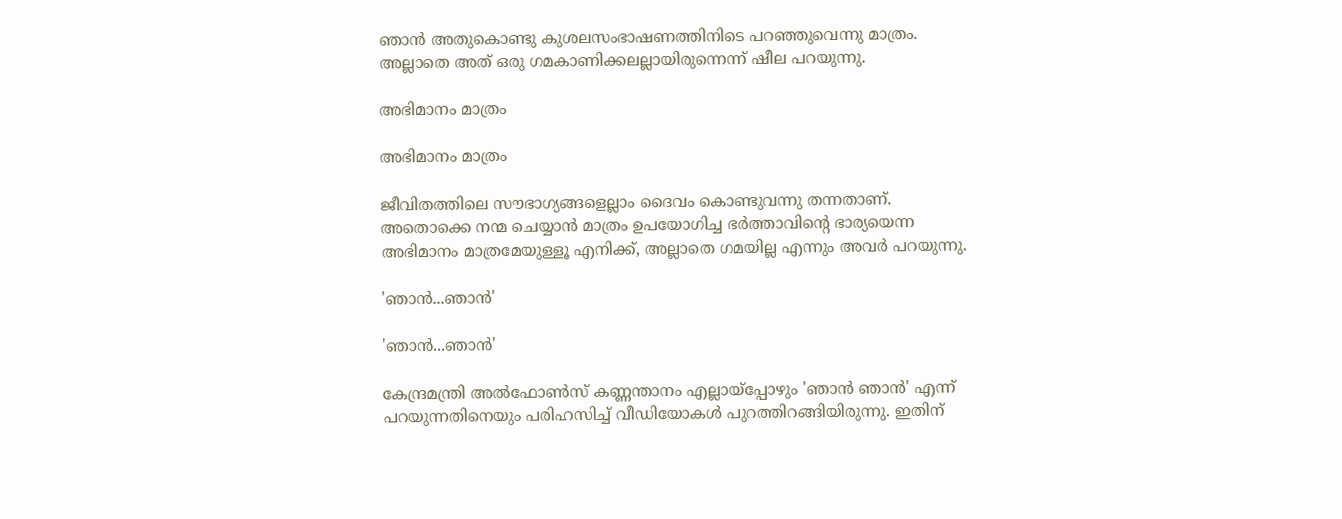ഞാന്‍ അതുകൊണ്ടു കുശലസംഭാഷണത്തിനിടെ പറഞ്ഞുവെന്നു മാത്രം. അല്ലാതെ അത് ഒരു ഗമകാണിക്കലല്ലായിരുന്നെന്ന് ഷീല പറയുന്നു.

അഭിമാനം മാത്രം

അഭിമാനം മാത്രം

ജീവിതത്തിലെ സൗഭാഗ്യങ്ങളെല്ലാം ദൈവം കൊണ്ടുവന്നു തന്നതാണ്. അതൊക്കെ നന്മ ചെയ്യാന്‍ മാത്രം ഉപയോഗിച്ച ഭര്‍ത്താവിന്റെ ഭാര്യയെന്ന അഭിമാനം മാത്രമേയുള്ളൂ എനിക്ക്, അല്ലാതെ ഗമയില്ല എന്നും അവർ‌ പറയുന്നു.

'ഞാൻ...ഞാൻ'

'ഞാൻ...ഞാൻ'

കേന്ദ്രമന്ത്രി അൽഫോൺസ് കണ്ണന്താനം എല്ലായ്പ്പോഴും 'ഞാൻ ഞാൻ' എന്ന് പറയുന്നതിനെയും പരിഹസിച്ച് വീ‍ഡിയോകൾ പുറത്തിറങ്ങിയിരുന്നു. ഇതിന്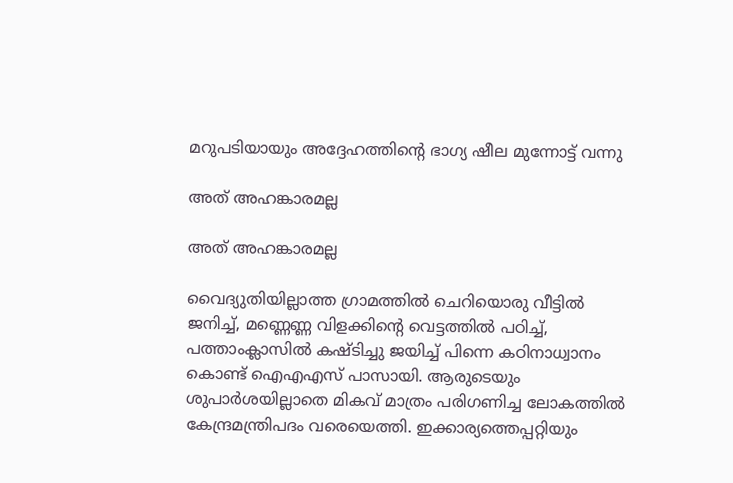മറുപടിയായും അദ്ദേഹത്തിന്റെ ഭാഗ്യ ഷീല മുന്നോട്ട് വന്നു

അത് അഹങ്കാരമല്ല

അത് അഹങ്കാരമല്ല

വൈദ്യുതിയില്ലാത്ത ഗ്രാമത്തില്‍ ചെറിയൊരു വീട്ടില്‍ ജനിച്ച്, മണ്ണെണ്ണ വിളക്കിന്റെ വെട്ടത്തില്‍ പഠിച്ച്, പത്താംക്ലാസില്‍ കഷ്ടിച്ചു ജയിച്ച് പിന്നെ കഠിനാധ്വാനം കൊണ്ട് ഐഎഎസ് പാസായി. ആരുടെയും ശുപാര്‍ശയില്ലാതെ മികവ് മാത്രം പരിഗണിച്ച ലോകത്തില്‍ കേന്ദ്രമന്ത്രിപദം വരെയെത്തി. ഇക്കാര്യത്തെപ്പറ്റിയും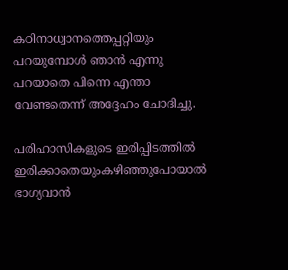കഠിനാധ്വാനത്തെപ്പറ്റിയും പറയുമ്പോള്‍ ഞാന്‍ എന്നു പറയാതെ പിന്നെ എന്താ വേണ്ടതെന്ന് അദ്ദേഹം ചോദിച്ചു.

പരിഹാസികളുടെ ഇരിപ്പിടത്തില്‍ ഇരിക്കാതെയുംകഴിഞ്ഞുപോയാല്‍ ഭാഗ്യവാന്‍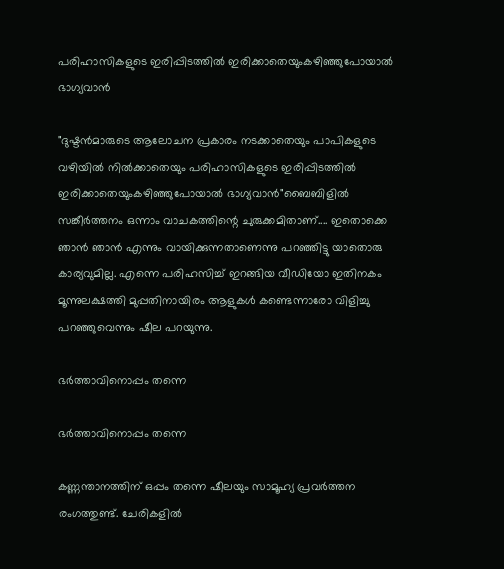പരിഹാസികളുടെ ഇരിപ്പിടത്തില്‍ ഇരിക്കാതെയുംകഴിഞ്ഞുപോയാല്‍ ഭാഗ്യവാന്‍

"ദുഷ്ടന്‍മാരുടെ ആലോചന പ്രകാരം നടക്കാതെയും പാപികളുടെ വഴിയില്‍ നില്‍ക്കാതെയും പരിഹാസികളുടെ ഇരിപ്പിടത്തില്‍ ഇരിക്കാതെയുംകഴിഞ്ഞുപോയാല്‍ ഭാഗ്യവാന്‍"ബൈബിളില്‍ സങ്കീര്‍ത്തനം ഒന്നാം വാചകത്തിന്റെ ചുരുക്കമിതാണ്.... ഇതൊക്കെ ഞാന്‍ ഞാന്‍ എന്നും വായിക്കുന്നതാണെന്നു പറഞ്ഞിട്ടു യാതൊരു കാര്യവുമില്ല. എന്നെ പരിഹസിച്ച് ഇറങ്ങിയ വീഡിയോ ഇതിനകം മൂന്നുലക്ഷത്തി മുപ്പതിനായിരം ആളുകള്‍ കണ്ടെന്നാരോ വിളിച്ചു പറഞ്ഞുവെന്നും ഷീല പറയുന്നു.

ഭർത്താവിനൊപ്പം തന്നെ

ഭർത്താവിനൊപ്പം തന്നെ

കണ്ണന്താനത്തിന് ഒപ്പം തന്നെ ഷീലയും സാമൂഹ്യ പ്രവർത്തന രംഗത്തുണ്ട്. ചേരികളില്‍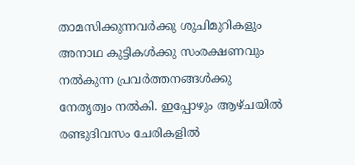താമസിക്കുന്നവര്‍ക്കു ശുചിമുറികളും അനാഥ കുട്ടികള്‍ക്കു സംരക്ഷണവും നല്‍കുന്ന പ്രവര്‍ത്തനങ്ങള്‍ക്കു നേതൃത്വം നല്‍കി. ഇപ്പോഴും ആഴ്ചയില്‍ രണ്ടുദിവസം ചേരികളില്‍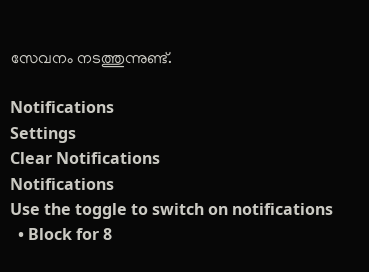സേവനം നടത്തുന്നുണ്ട്.

Notifications
Settings
Clear Notifications
Notifications
Use the toggle to switch on notifications
  • Block for 8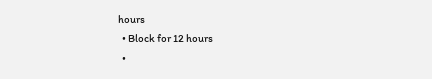hours
  • Block for 12 hours
  •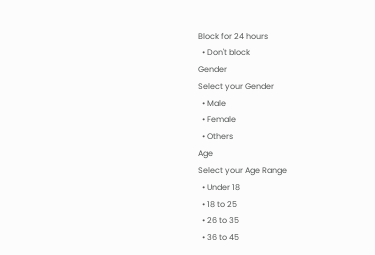Block for 24 hours
  • Don't block
Gender
Select your Gender
  • Male
  • Female
  • Others
Age
Select your Age Range
  • Under 18
  • 18 to 25
  • 26 to 35
  • 36 to 45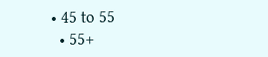• 45 to 55
  • 55+